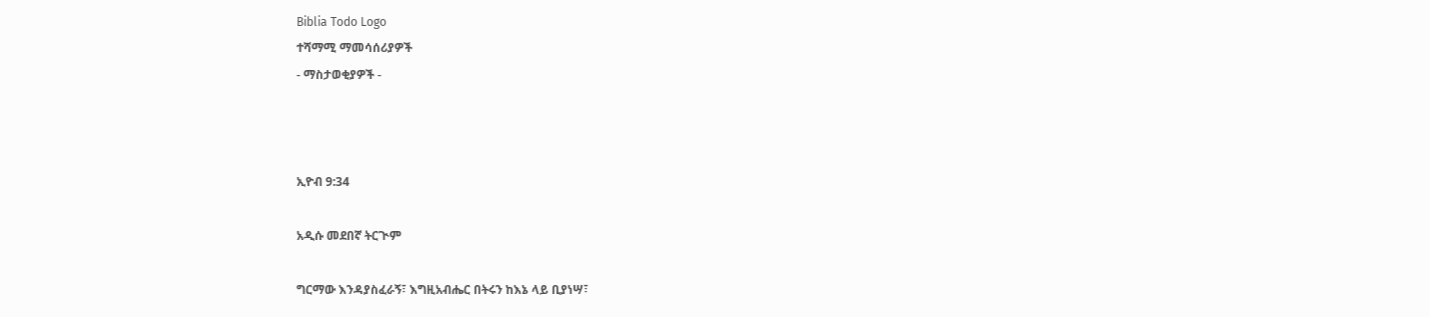Biblia Todo Logo
ተሻማሚ ማመሳሰሪያዎች
- ማስታወቂያዎች -



ኢዮብ 9:34

አዲሱ መደበኛ ትርጒም

ግርማው እንዳያስፈራኝ፣ እግዚአብሔር በትሩን ከእኔ ላይ ቢያነሣ፣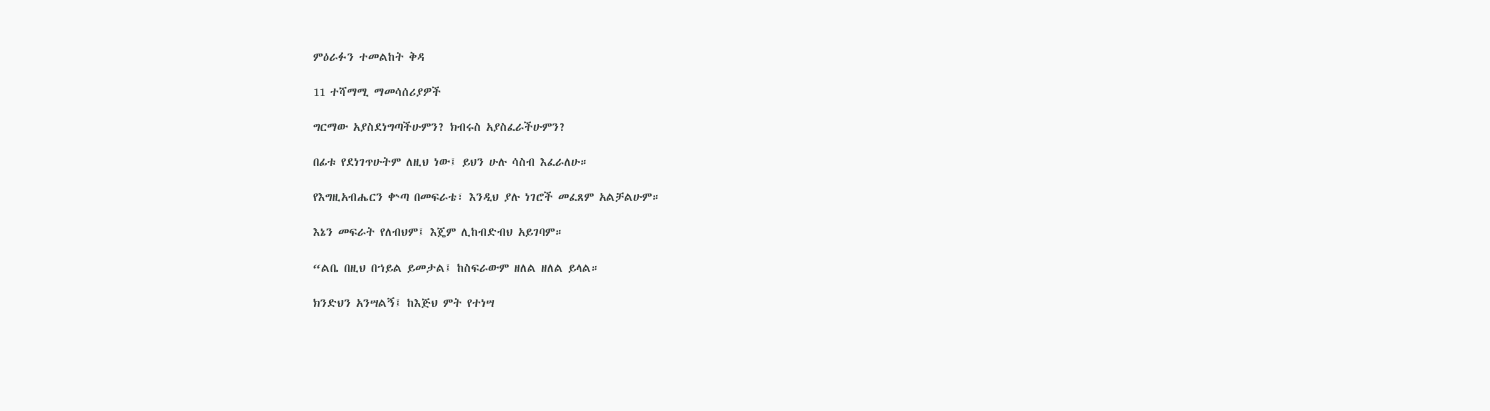ምዕራፉን ተመልከት ቅዳ

11 ተሻማሚ ማመሳሰሪያዎች

ግርማው አያስደነግጣችሁምን? ክብሩስ አያስፈራችሁምን?

በፊቱ የደነገጥሁትም ለዚህ ነው፤ ይህን ሁሉ ሳስብ እፈራለሁ።

የእግዚአብሔርን ቍጣ በመፍራቴ፣ እንዲህ ያሉ ነገሮች መፈጸም አልቻልሁም።

እኔን መፍራት የለብህም፤ እጄም ሊከብድብህ አይገባም።

“ልቤ በዚህ በኀይል ይመታል፤ ከስፍራውም ዘለል ዘለል ይላል።

ክንድህን አንሣልኝ፤ ከእጅህ ምት የተነሣ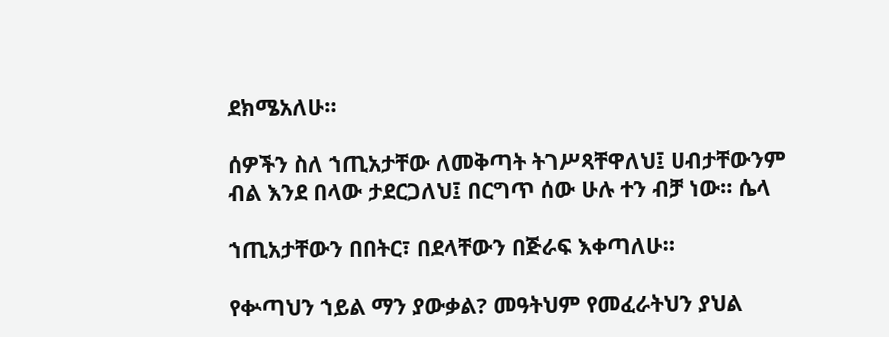ደክሜአለሁ።

ሰዎችን ስለ ኀጢአታቸው ለመቅጣት ትገሥጻቸዋለህ፤ ሀብታቸውንም ብል እንደ በላው ታደርጋለህ፤ በርግጥ ሰው ሁሉ ተን ብቻ ነው። ሴላ

ኀጢአታቸውን በበትር፣ በደላቸውን በጅራፍ እቀጣለሁ።

የቍጣህን ኀይል ማን ያውቃል? መዓትህም የመፈራትህን ያህል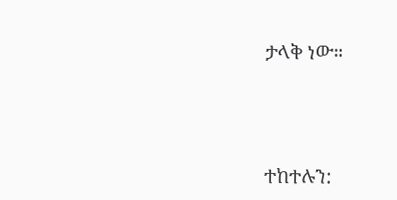ታላቅ ነው።




ተከተሉን: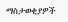ማስታወቂያዎች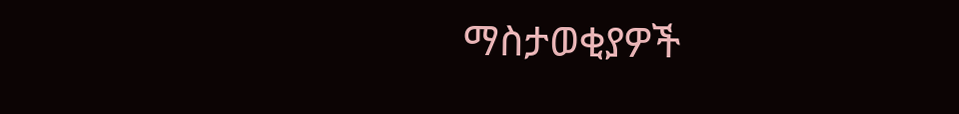ማስታወቂያዎች